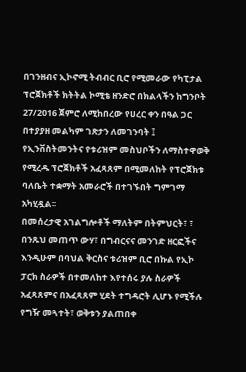በገንዘብና ኢኮኖሚ ትብብር ቢሮ የሚመራው የካፒታል ፕሮጀክቶች ክትትል ኮሚቴ ዘንድሮ በክልላችን ከግንቦት 27/2016 ጀምሮ ለሚከበረው የሀረር ቀን በዓል ጋር በተያያዘ መልካም ገጽታን ለመገንባት ፤ የኢንቨስትመንትና የቱሪዝም መስህቦችን ለማስተዋወቅ የሚረዱ ፕሮጀክቶች አፈጻጸም በሚመለከት የፕሮጀክቱ ባለቤት ተቋማት አመራሮች በተገኙበት ግምገማ አካሂዷል፡፡
በመሰረታዊ አገልግሎቶች ማለትም በትምህርት፣ ፣ በንጹህ መጠጥ ውሃ፣ በግብርናና መንገድ ዘርፎችና እንዲሁም በባህል ቅርስና ቱሪዝም ቢሮ በኩል የኢኮ ፓርክ ስራዎች በተመለከተ እየተሰሩ ያሉ ስራዎች አፈጻጸምና በአፈጻጸም ሂደት ተግዳሮት ሊሆኑ የሚችሉ የግዥ መጓተት፣ ወቅቱን ያልጠበቀ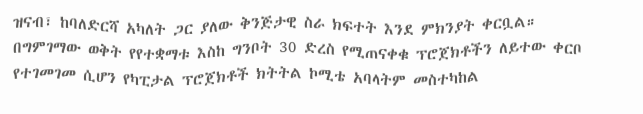ዝናብ፣ ከባለድርሻ አካለት ጋር ያለው ቅንጅታዊ ስራ ክፍተት እንደ ምክንያት ቀርቧል።
በግምገማው ወቅት የየተቋማቱ እስከ ግንቦት 30 ድረስ የሚጠናቀቁ ፕሮጀክቶችን ለይተው ቀርቦ የተገመገመ ሲሆን የካፒታል ፕሮጀክቶች ክትትል ኮሚቴ አባላትም መስተካከል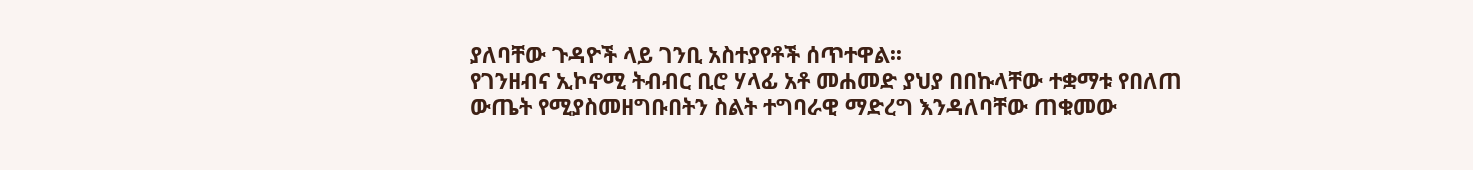ያለባቸው ጉዳዮች ላይ ገንቢ አስተያየቶች ሰጥተዋል፡፡
የገንዘብና ኢኮኖሚ ትብብር ቢሮ ሃላፊ አቶ መሐመድ ያህያ በበኩላቸው ተቋማቱ የበለጠ ውጤት የሚያስመዘግቡበትን ስልት ተግባራዊ ማድረግ እንዳለባቸው ጠቁመው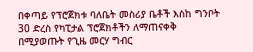በቀጣይ የፕሮጀክቱ ባለቤት መስሪያ ቤቶች እስከ ግንቦት 30 ድረስ የካፒታል ፕሮጀክቶችን ለማጠናቀቅ በሚያወጡት የጊዜ መርሃ ግብር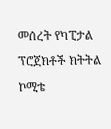መሰረት የካፒታል ፕሮጀክቶች ክትትል ኮሚቴ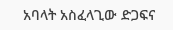አባላት አስፈላጊው ድጋፍና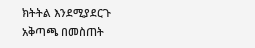ክትትል እንደሚያደርጉ አቅጣጫ በመስጠት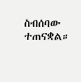ስብሰባው ተጠናቋል።